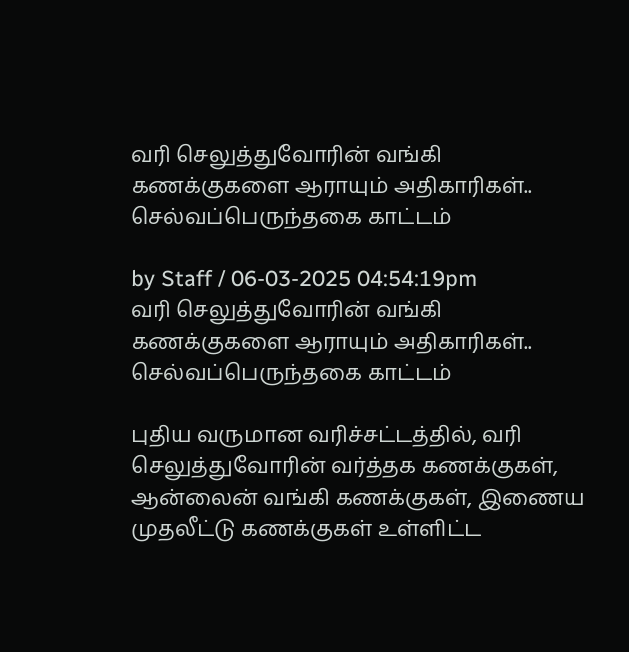வரி செலுத்துவோரின் வங்கி கணக்குகளை ஆராயும் அதிகாரிகள்.. செல்வப்பெருந்தகை காட்டம்

by Staff / 06-03-2025 04:54:19pm
வரி செலுத்துவோரின் வங்கி கணக்குகளை ஆராயும் அதிகாரிகள்.. செல்வப்பெருந்தகை காட்டம்

புதிய வருமான வரிச்சட்டத்தில், வரி செலுத்துவோரின் வர்த்தக கணக்குகள், ஆன்லைன் வங்கி கணக்குகள், இணைய முதலீட்டு கணக்குகள் உள்ளிட்ட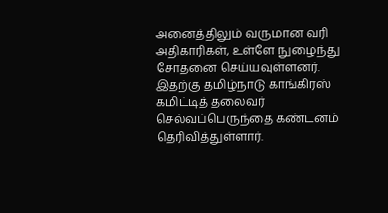அனைத்திலும் வருமான வரி அதிகாரிகள், உள்ளே நுழைந்து சோதனை செய்யவுள்ளனர். இதற்கு தமிழ்நாடு காங்கிரஸ் கமிட்டித் தலைவர் செல்வப்பெருந்தை கண்டனம் தெரிவித்துள்ளார்.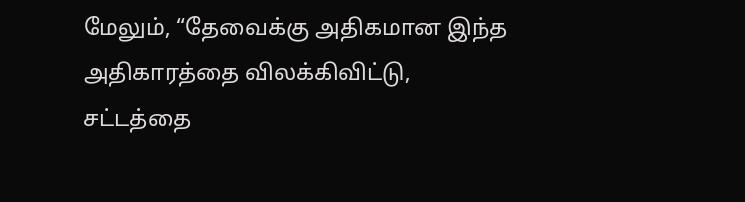மேலும், “தேவைக்கு அதிகமான இந்த அதிகாரத்தை விலக்கிவிட்டு, சட்டத்தை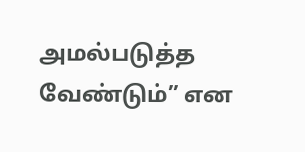அமல்படுத்த வேண்டும்” என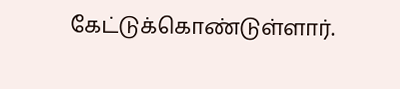கேட்டுக்கொண்டுள்ளார்.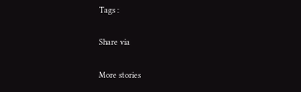Tags :

Share via

More stories